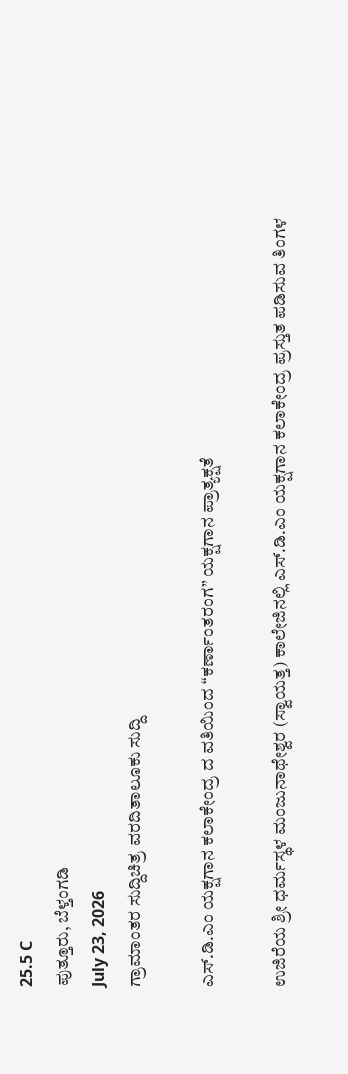25.5 C
ಪುತ್ತೂರು, ಬೆಳ್ತಂಗಡಿ
July 23, 2026
ಗ್ರಾಮಾಂತರ ಸುದ್ದಿಚಿತ್ರ ವರದಿತಾಲೂಕು ಸುದ್ದಿ

ಎಸ್.ಡಿ.ಎಂ ಯಕ್ಷಗಾನ ಕಲಾಕೇಂದ್ರ ದ ವತಿಯಿಂದ “ಕರ್ಣಾಂತರಂಗ” ಯಕ್ಷಗಾನ ಪ್ರಾತ್ಯಕ್ಷತೆ

ಉಜಿರೆಯ ಶ್ರೀ ಧರ್ಮಸ್ಥಳ ಮಂಜುನಾಥೇಶ್ವರ (ಸ್ವಾಯತ್ತ) ಕಾಲೇಜಿನಲ್ಲಿ ಎಸ್.ಡಿ.ಎಂ ಯಕ್ಷಗಾನ ಕಲಾಕೇಂದ್ರ ಪ್ರಸ್ತುತ ಪಡಿಸುವ ತಿಂಗಳ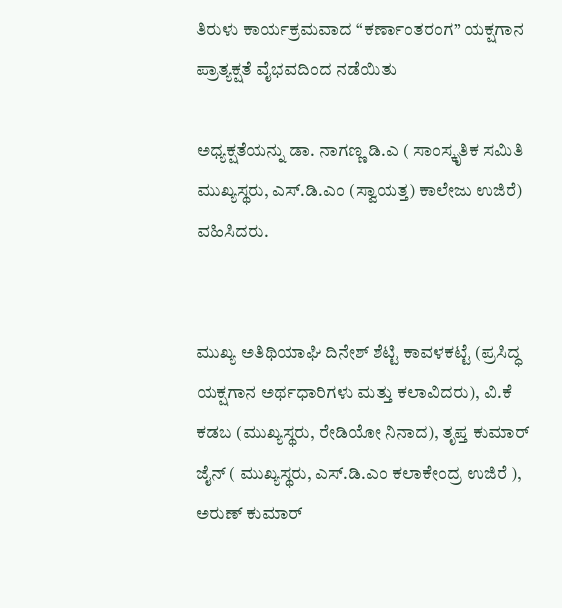ತಿರುಳು ಕಾರ್ಯಕ್ರಮವಾದ “ಕರ್ಣಾಂತರಂಗ” ಯಕ್ಷಗಾನ ಪ್ರಾತ್ಯಕ್ಷತೆ ವೈಭವದಿಂದ ನಡೆಯಿತು

ಅಧ್ಯಕ್ಷತೆಯನ್ನು ಡಾ. ನಾಗಣ್ಣ ಡಿ.ಎ ( ಸಾಂಸ್ಕೃತಿಕ ಸಮಿತಿ ಮುಖ್ಯಸ್ಥರು, ಎಸ್.ಡಿ.ಎಂ (ಸ್ವಾಯತ್ತ) ಕಾಲೇಜು ಉಜಿರೆ) ವಹಿಸಿದರು.


ಮುಖ್ಯ ಅತಿಥಿಯಾಘಿ ದಿನೇಶ್ ಶೆಟ್ಟಿ ಕಾವಳಕಟ್ಟೆ (ಪ್ರಸಿದ್ಧ ಯಕ್ಷಗಾನ ಅರ್ಥಧಾರಿಗಳು ಮತ್ತು ಕಲಾವಿದರು), ವಿ.ಕೆ ಕಡಬ (ಮುಖ್ಯಸ್ಥರು, ರೇಡಿಯೋ ನಿನಾದ), ತೃಪ್ತ ಕುಮಾರ್ ಜೈನ್ ( ಮುಖ್ಯಸ್ಥರು, ಎಸ್.ಡಿ.ಎಂ ಕಲಾಕೇಂದ್ರ ಉಜಿರೆ ), ಅರುಣ್ ಕುಮಾರ್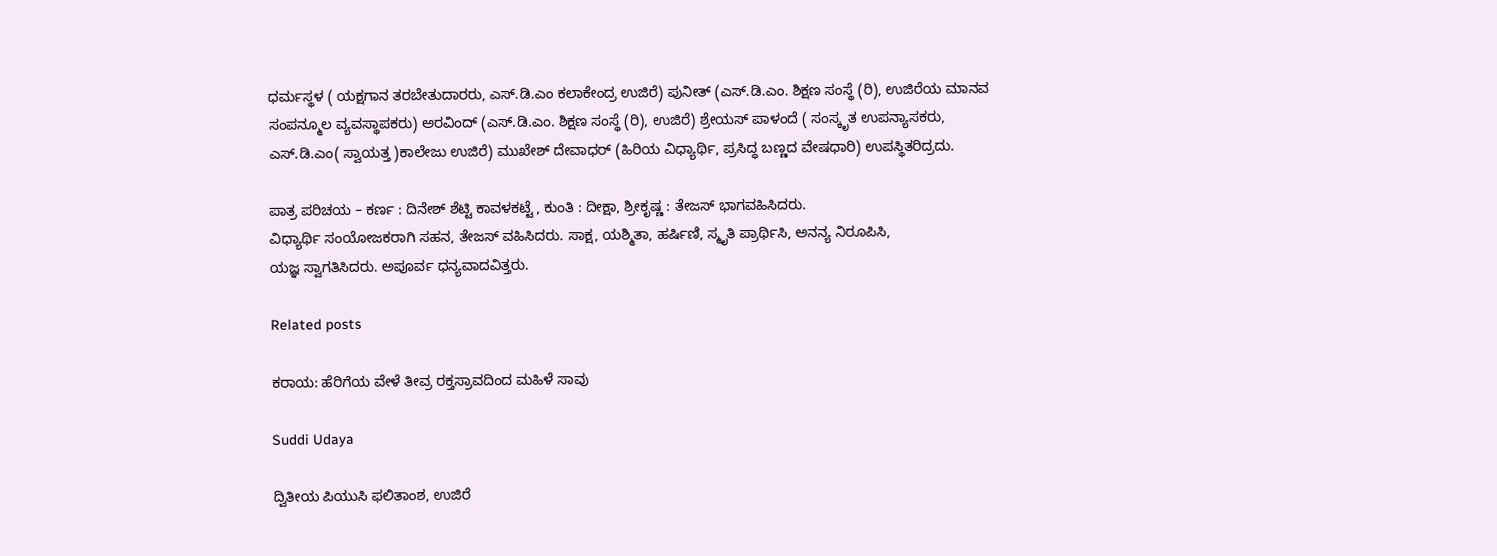ಧರ್ಮಸ್ಥಳ ( ಯಕ್ಷಗಾನ ತರಬೇತುದಾರರು, ಎಸ್.ಡಿ.ಎಂ ಕಲಾಕೇಂದ್ರ ಉಜಿರೆ) ಪುನೀತ್ (ಎಸ್.ಡಿ.ಎಂ. ಶಿಕ್ಷಣ ಸಂಸ್ಥೆ (ರಿ), ಉಜಿರೆಯ ಮಾನವ ಸಂಪನ್ಮೂಲ ವ್ಯವಸ್ಥಾಪಕರು) ಅರವಿಂದ್ (ಎಸ್.ಡಿ.ಎಂ. ಶಿಕ್ಷಣ ಸಂಸ್ಥೆ (ರಿ), ಉಜಿರೆ) ಶ್ರೇಯಸ್ ಪಾಳಂದೆ ( ಸಂಸ್ಕೃತ ಉಪನ್ಯಾಸಕರು, ಎಸ್.ಡಿ.ಎಂ( ಸ್ವಾಯತ್ತ )ಕಾಲೇಜು ಉಜಿರೆ) ಮುಖೇಶ್ ದೇವಾಧರ್ (ಹಿರಿಯ ವಿಧ್ಯಾರ್ಥಿ, ಪ್ರಸಿದ್ಧ ಬಣ್ಣದ ವೇಷಧಾರಿ) ಉಪಸ್ಥಿತರಿದ್ರದು.

ಪಾತ್ರ ಪರಿಚಯ – ಕರ್ಣ : ದಿನೇಶ್ ಶೆಟ್ಟಿ ಕಾವಳಕಟ್ಟೆ , ಕುಂತಿ : ದೀಕ್ಷಾ, ಶ್ರೀಕೃಷ್ಣ : ತೇಜಸ್ ಭಾಗವಹಿಸಿದರು.
ವಿಧ್ಯಾರ್ಥಿ ಸಂಯೋಜಕರಾಗಿ ಸಹನ, ತೇಜಸ್ ವಹಿಸಿದರು. ಸಾಕ್ಷ, ಯಶ್ಮಿತಾ, ಹರ್ಷಿಣಿ, ಸ್ಮೃತಿ ಪ್ರಾರ್ಥಿಸಿ, ಅನನ್ಯ ನಿರೂಪಿಸಿ,
ಯಜ್ಞ ಸ್ವಾಗತಿಸಿದರು. ಅಪೂರ್ವ ಧನ್ಯವಾದವಿತ್ತರು.

Related posts

ಕರಾಯ: ಹೆರಿಗೆಯ ವೇಳೆ ತೀವ್ರ ರಕ್ತಸ್ರಾವದಿಂದ ಮಹಿಳೆ ಸಾವು

Suddi Udaya

ದ್ವಿತೀಯ ಪಿಯುಸಿ ಫಲಿತಾಂಶ, ಉಜಿರೆ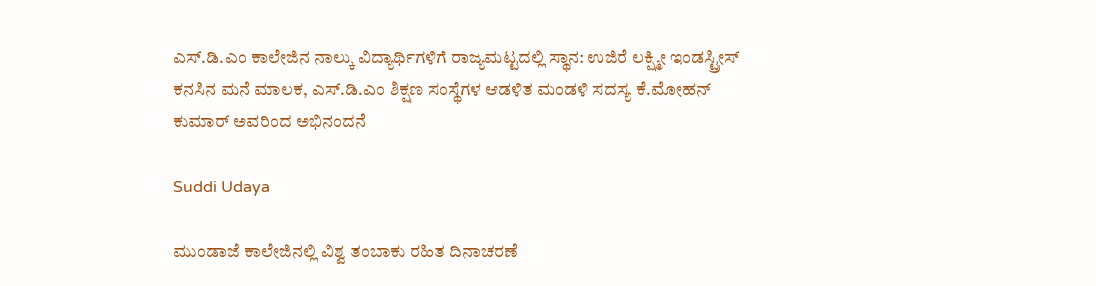ಎಸ್.ಡಿ.ಎಂ ಕಾಲೇಜಿನ ನಾಲ್ಕು ವಿದ್ಯಾರ್ಥಿಗಳಿಗೆ ರಾಜ್ಯಮಟ್ಟದಲ್ಲಿ ಸ್ಥಾನ: ಉಜಿರೆ ಲಕ್ಷ್ಮೀ ಇಂಡಸ್ಟ್ರೀಸ್ ಕನಸಿನ ಮನೆ ಮಾಲಕ, ಎಸ್.ಡಿ.ಎಂ ಶಿಕ್ಷಣ ಸಂಸ್ಥೆಗಳ ಆಡಳಿತ ಮಂಡಳಿ ಸದಸ್ಯ ಕೆ‌.ಮೋಹನ್ ಕುಮಾರ್ ಅವರಿಂದ ಅಭಿನಂದನೆ

Suddi Udaya

ಮುಂಡಾಜೆ ಕಾಲೇಜಿನಲ್ಲಿ ವಿಶ್ವ ತಂಬಾಕು ರಹಿತ ದಿನಾಚರಣೆ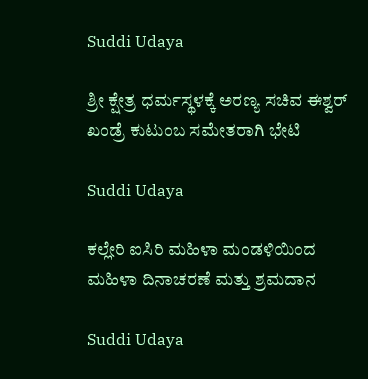Suddi Udaya

ಶ್ರೀ ಕ್ಷೇತ್ರ ಧರ್ಮಸ್ಥಳಕ್ಕೆ ಅರಣ್ಯ ಸಚಿವ ಈಶ್ವರ್ ಖಂಡ್ರೆ ಕುಟುಂಬ ಸಮೇತರಾಗಿ ಭೇಟಿ

Suddi Udaya

ಕಲ್ಲೇರಿ ಐಸಿರಿ ಮಹಿಳಾ ಮಂಡಳಿಯಿಂದ ಮಹಿಳಾ ದಿನಾಚರಣೆ ಮತ್ತು ಶ್ರಮದಾನ

Suddi Udaya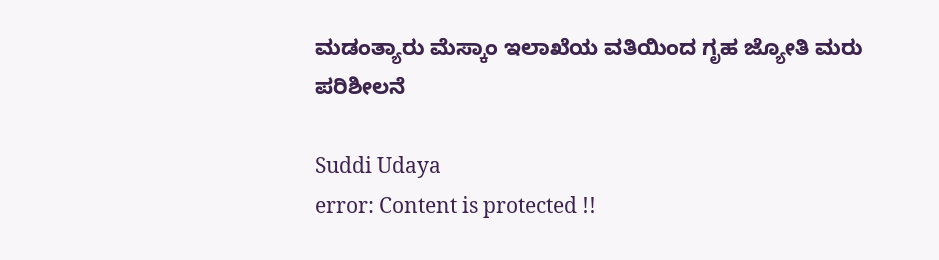ಮಡಂತ್ಯಾರು ಮೆಸ್ಕಾಂ ಇಲಾಖೆಯ ವತಿಯಿಂದ ಗೃಹ ಜ್ಯೋತಿ ಮರು ಪರಿಶೀಲನೆ‌

Suddi Udaya
error: Content is protected !!